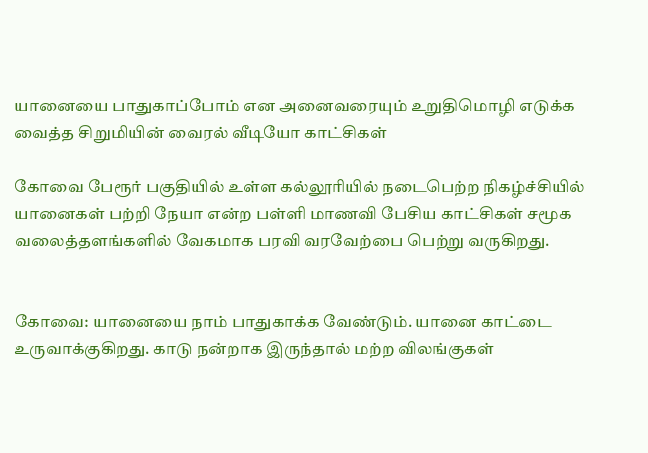யானையை பாதுகாப்போம் என அனைவரையும் உறுதிமொழி எடுக்க வைத்த சிறுமியின் வைரல் வீடியோ காட்சிகள்

கோவை பேரூர் பகுதியில் உள்ள கல்லூரியில் நடைபெற்ற நிகழ்ச்சியில் யானைகள் பற்றி நேயா என்ற பள்ளி மாணவி பேசிய காட்சிகள் சமூக வலைத்தளங்களில் வேகமாக பரவி வரவேற்பை பெற்று வருகிறது.


கோவை: யானையை நாம் பாதுகாக்க வேண்டும். யானை காட்டை உருவாக்குகிறது. காடு நன்றாக இருந்தால் மற்ற விலங்குகள்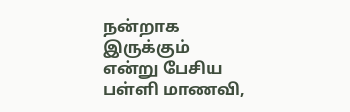நன்றாக இருக்கும் என்று பேசிய பள்ளி மாணவி,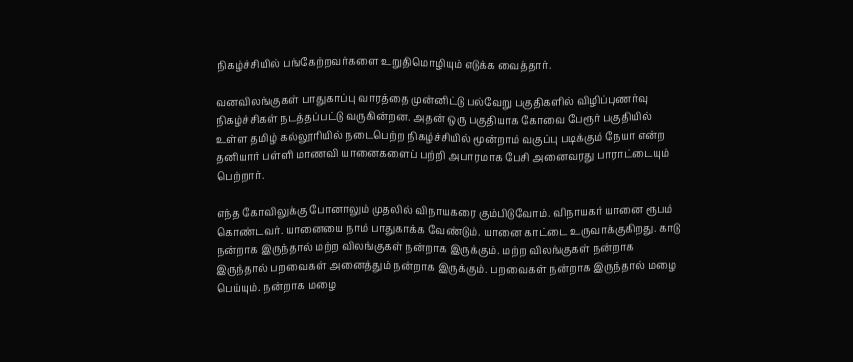நிகழ்ச்சியில் பங்கேற்றவர்களை உறுதிமொழியும் எடுக்க வைத்தார்.

வனவிலங்குகள் பாதுகாப்பு வாரத்தை முன்னிட்டு பல்வேறு பகுதிகளில் விழிப்புணர்வு நிகழ்ச்சிகள் நடத்தப்பட்டு வருகின்றன. அதன் ஒரு பகுதியாக கோவை பேரூர் பகுதியில் உள்ள தமிழ் கல்லூரியில் நடைபெற்ற நிகழ்ச்சியில் மூன்றாம் வகுப்பு படிக்கும் நேயா என்ற தனியார் பள்ளி மாணவி யானைகளைப் பற்றி அபாரமாக பேசி அனைவரது பாராட்டையும் பெற்றார்.

எந்த கோவிலுக்கு போனாலும் முதலில் விநாயகரை கும்பிடுவோம். விநாயகர் யானை ரூபம் கொண்டவர். யானையை நாம் பாதுகாக்க வேண்டும். யானை காட்டை உருவாக்குகிறது. காடு நன்றாக இருந்தால் மற்ற விலங்குகள் நன்றாக இருக்கும். மற்ற விலங்குகள் நன்றாக இருந்தால் பறவைகள் அனைத்தும் நன்றாக இருக்கும். பறவைகள் நன்றாக இருந்தால் மழை பெய்யும். நன்றாக மழை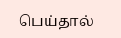பெய்தால்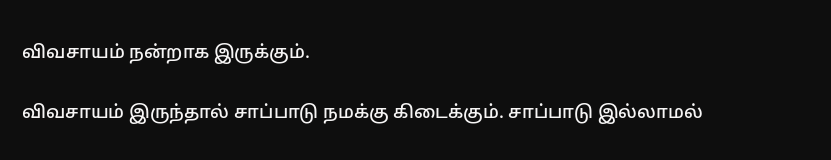விவசாயம் நன்றாக இருக்கும்.

விவசாயம் இருந்தால் சாப்பாடு நமக்கு கிடைக்கும். சாப்பாடு இல்லாமல்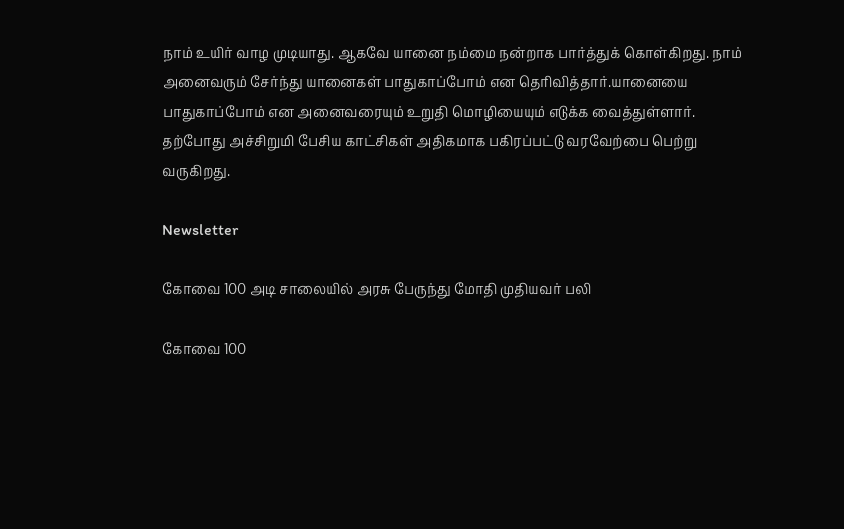நாம் உயிர் வாழ முடியாது. ஆகவே யானை நம்மை நன்றாக பார்த்துக் கொள்கிறது. நாம் அனைவரும் சேர்ந்து யானைகள் பாதுகாப்போம் என தெரிவித்தார்.யானையை பாதுகாப்போம் என அனைவரையும் உறுதி மொழியையும் எடுக்க வைத்துள்ளார். தற்போது அச்சிறுமி பேசிய காட்சிகள் அதிகமாக பகிரப்பட்டு வரவேற்பை பெற்று வருகிறது.

Newsletter

கோவை 100 அடி சாலையில் அரசு பேருந்து மோதி முதியவர் பலி

கோவை 100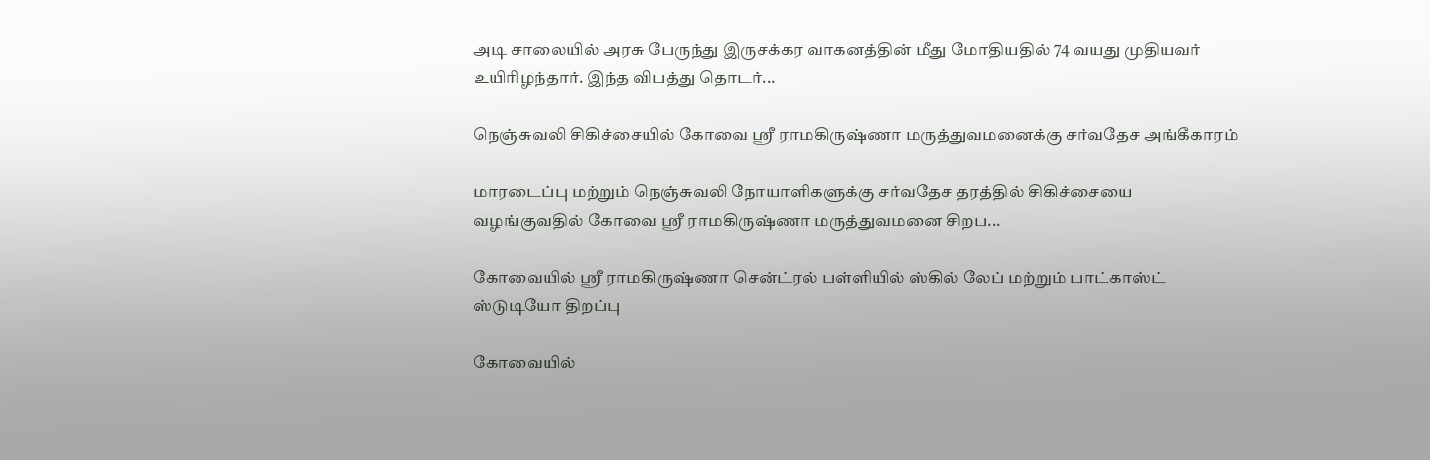அடி சாலையில் அரசு பேருந்து இருசக்கர வாகனத்தின் மீது மோதியதில் 74 வயது முதியவர் உயிரிழந்தார். இந்த விபத்து தொடர்...

நெஞ்சுவலி சிகிச்சையில் கோவை ஸ்ரீ ராமகிருஷ்ணா மருத்துவமனைக்கு சர்வதேச அங்கீகாரம்

மாரடைப்பு மற்றும் நெஞ்சுவலி நோயாளிகளுக்கு சர்வதேச தரத்தில் சிகிச்சையை வழங்குவதில் கோவை ஸ்ரீ ராமகிருஷ்ணா மருத்துவமனை சிறப...

கோவையில் ஸ்ரீ ராமகிருஷ்ணா சென்ட்ரல் பள்ளியில் ஸ்கில் லேப் மற்றும் பாட்காஸ்ட் ஸ்டுடியோ திறப்பு

கோவையில்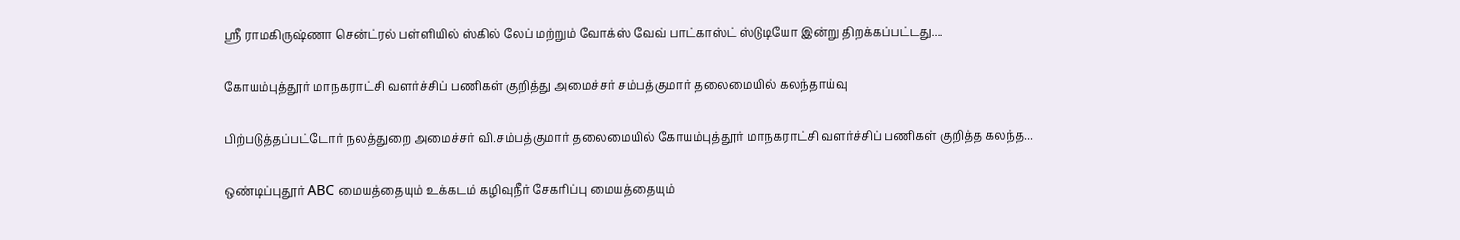ஸ்ரீ ராமகிருஷ்ணா சென்ட்ரல் பள்ளியில் ஸ்கில் லேப் மற்றும் வோக்ஸ் வேவ் பாட்காஸ்ட் ஸ்டுடியோ இன்று திறக்கப்பட்டது....

கோயம்புத்தூர் மாநகராட்சி வளர்ச்சிப் பணிகள் குறித்து அமைச்சர் சம்பத்குமார் தலைமையில் கலந்தாய்வு

பிற்படுத்தப்பட்டோர் நலத்துறை அமைச்சர் வி.சம்பத்குமார் தலைமையில் கோயம்புத்தூர் மாநகராட்சி வளர்ச்சிப் பணிகள் குறித்த கலந்த...

ஒண்டிப்புதூர் ABC மையத்தையும் உக்கடம் கழிவுநீர் சேகரிப்பு மையத்தையும்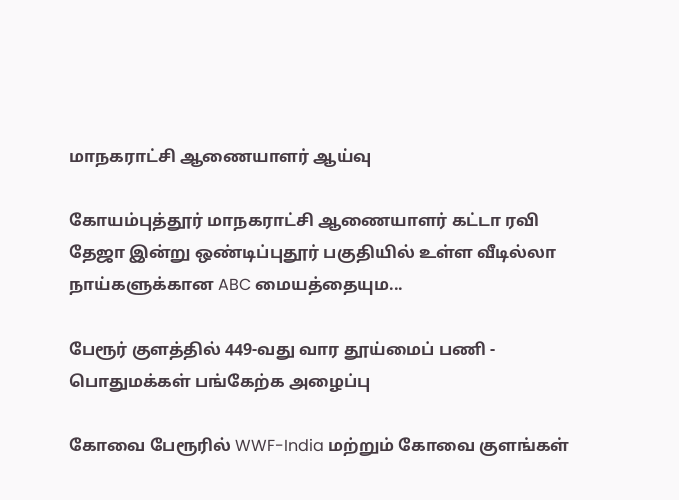மாநகராட்சி ஆணையாளர் ஆய்வு

கோயம்புத்தூர் மாநகராட்சி ஆணையாளர் கட்டா ரவி தேஜா இன்று ஒண்டிப்புதூர் பகுதியில் உள்ள வீடில்லா நாய்களுக்கான ABC மையத்தையும...

பேரூர் குளத்தில் 449-வது வார தூய்மைப் பணி - பொதுமக்கள் பங்கேற்க அழைப்பு

கோவை பேரூரில் WWF-India மற்றும் கோவை குளங்கள்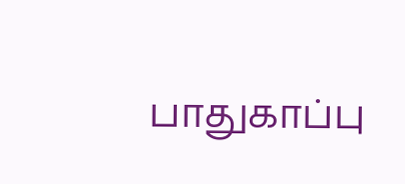பாதுகாப்பு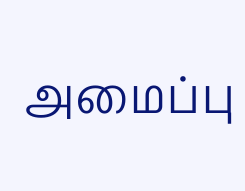அமைப்பு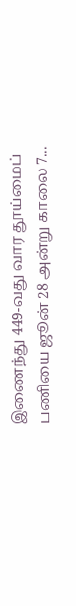இணைந்து 449-வது வார தூய்மைப் பணியை ஜூன் 28 அன்று காலை 7...